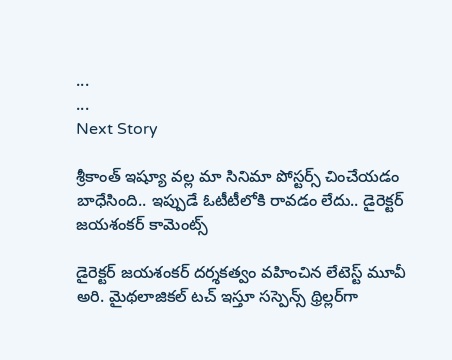...
...
Next Story

శ్రీకాంత్ ఇష్యూ వల్ల మా సినిమా పోస్టర్స్ చించేయడం బాధేసింది.. ఇప్పుడే ఓటీటీలోకి రావడం లేదు.. డైరెక్టర్ జయశంకర్ కామెంట్స్

డైరెక్టర్ జయశంకర్ దర్శకత్వం వహించిన లేటెస్ట్ మూవీ అరి. మైథలాజికల్ టచ్ ఇస్తూ సస్పెన్స్ థ్రిల్లర్‌గా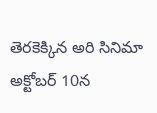తెరకెక్కిన అరి సినిమా అక్టోబర్ 10న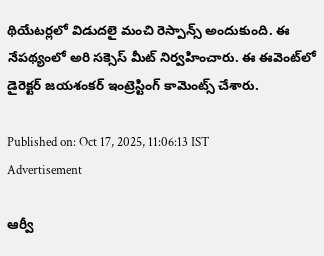థియేటర్లలో విడుదలై మంచి రెస్పాన్స్ అందుకుంది. ఈ నేపథ్యంలో అరి సక్సెస్ మీట్ నిర్వహించారు. ఈ ఈవెంట్‌లో డైరెక్టర్ జయశంకర్ ఇంట్రెస్టింగ్ కామెంట్స్ చేశారు.

Published on: Oct 17, 2025, 11:06:13 IST
Advertisement

ఆర్వీ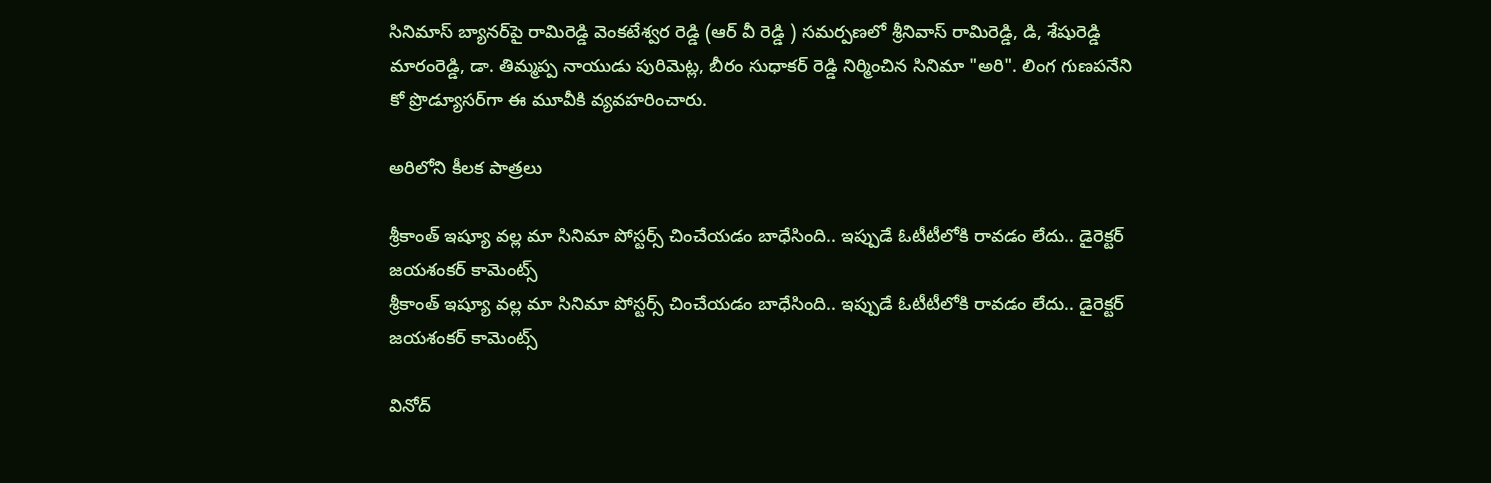సినిమాస్ బ్యానర్‌పై రామిరెడ్డి వెంకటేశ్వర రెడ్డి (ఆర్ వీ రెడ్డి ) సమర్పణలో శ్రీనివాస్ రామిరెడ్డి, డి, శేషురెడ్డి మారంరెడ్డి, డా. తిమ్మప్ప నాయుడు పురిమెట్ల, బీరం సుధాకర్ రెడ్డి నిర్మించిన సినిమా "అరి". లింగ గుణపనేని కో ప్రొడ్యూసర్‌గా ఈ మూవీకి వ్యవహరించారు.

అరిలోని కీలక పాత్రలు

శ్రీకాంత్ ఇష్యూ వల్ల మా సినిమా పోస్టర్స్ చించేయడం బాధేసింది.. ఇప్పుడే ఓటీటీలోకి రావడం లేదు.. డైరెక్టర్ జయశంకర్ కామెంట్స్
శ్రీకాంత్ ఇష్యూ వల్ల మా సినిమా పోస్టర్స్ చించేయడం బాధేసింది.. ఇప్పుడే ఓటీటీలోకి రావడం లేదు.. డైరెక్టర్ జయశంకర్ కామెంట్స్

వినోద్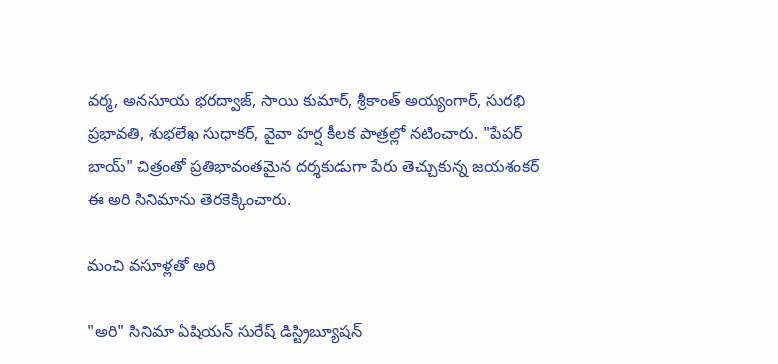వర్మ, అనసూయ భరద్వాజ్, సాయి కుమార్, శ్రీకాంత్ అయ్యంగార్, సురభి ప్రభావతి, శుభలేఖ సుధాకర్, వైవా హర్ష కీలక పాత్రల్లో నటించారు. "పేపర్ బాయ్" చిత్రంతో ప్రతిభావంతమైన దర్శకుడుగా పేరు తెచ్చుకున్న జయశంకర్ ఈ అరి సినిమాను తెరకెక్కించారు.

మంచి వసూళ్లతో అరి

"అరి" సినిమా ఏషియన్ సురేష్ డిస్ట్రిబ్యూషన్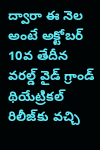ద్వారా ఈ నెల అంటే అక్టోబర్ 10వ తేదీన వరల్డ్ వైడ్ గ్రాండ్ థియేట్రికల్ రిలీజ్‌కు వచ్చి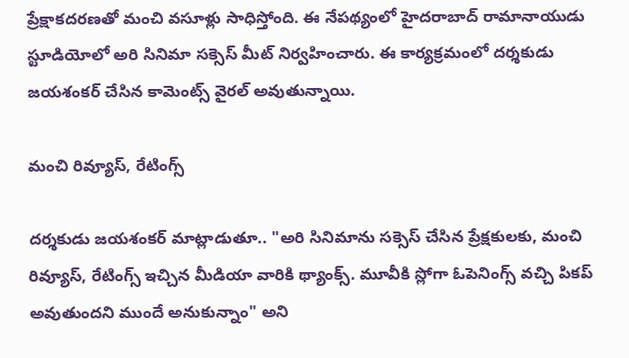ప్రేక్షాకదరణతో మంచి వసూళ్లు సాధిస్తోంది. ఈ నేపథ్యంలో హైదరాబాద్ రామానాయుడు స్టూడియోలో అరి సినిమా సక్సెస్ మీట్ నిర్వహించారు. ఈ కార్యక్రమంలో దర్శకుడు జయశంకర్ చేసిన కామెంట్స్ వైరల్ అవుతున్నాయి.

మంచి రివ్యూస్, రేటింగ్స్

దర్శకుడు జయశంకర్ మాట్లాడుతూ.. "అరి సినిమాను సక్సెస్ చేసిన ప్రేక్షకులకు, మంచి రివ్యూస్, రేటింగ్స్ ఇచ్చిన మీడియా వారికి థ్యాంక్స్. మూవీకి స్లోగా ఓపెనింగ్స్ వచ్చి పికప్ అవుతుందని ముందే అనుకున్నాం" అని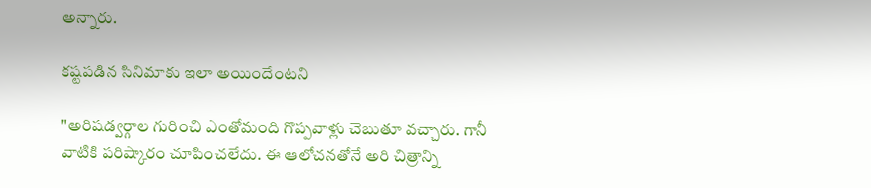అన్నారు.

కష్టపడిన సినిమాకు ఇలా అయిందేంటని

"అరిషడ్వర్గాల గురించి ఎంతోమంది గొప్పవాళ్లు చెబుతూ వచ్చారు. గానీ వాటికి పరిష్కారం చూపించలేదు. ఈ ఆలోచనతోనే అరి చిత్రాన్ని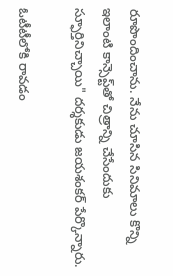రూపొందించాను. నేను చూసిన సినిమాలు కొన్ని ఇలాంటి కాన్సెప్ట్‌తో చిత్రాన్ని చేసేందుకు స్ఫూర్తినిచ్చాయి" దర్శకుడు జయశంకర్ పేర్కొన్నారు.

ఓటీటీలోకి రావడం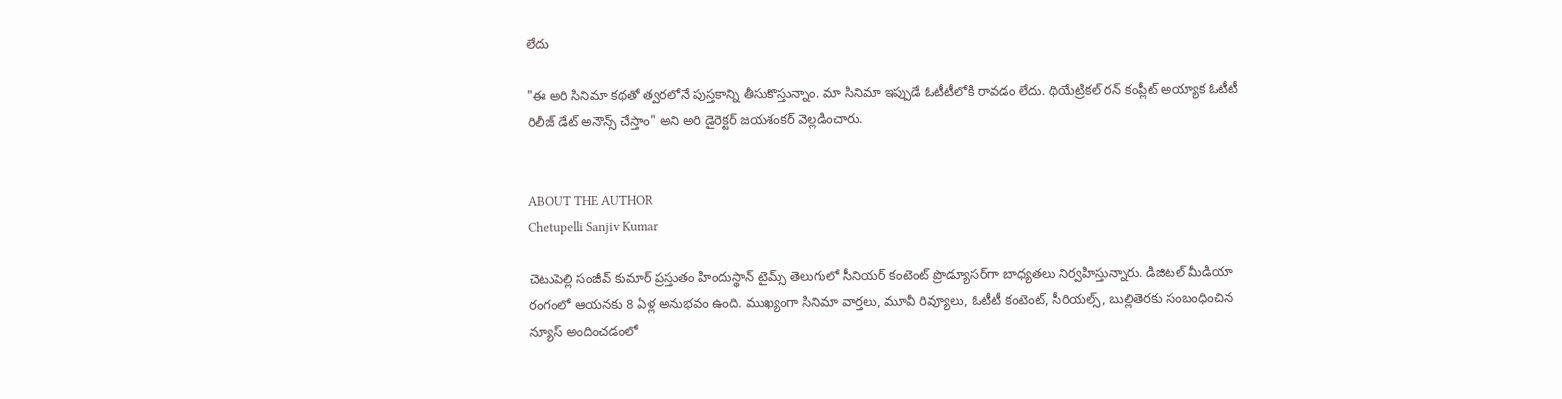లేదు

"ఈ అరి సినిమా కథతో త్వరలోనే పుస్తకాన్ని తీసుకొస్తున్నాం. మా సినిమా ఇప్పుడే ఓటీటీలోకి రావడం లేదు. థియేట్రికల్ రన్ కంప్లీట్ అయ్యాక ఓటీటీ రిలీజ్ డేట్ అనౌన్స్ చేస్తాం" అని అరి డైరెక్టర్ జయశంకర్ వెల్లడించారు.


ABOUT THE AUTHOR
Chetupelli Sanjiv Kumar

చెటుపెల్లి సంజీవ్ కుమార్ ప్రస్తుతం హిందుస్థాన్ టైమ్స్ తెలుగులో సీనియర్ కంటెంట్ ప్రొడ్యూసర్‌గా బాధ్యతలు నిర్వహిస్తున్నారు. డిజిటల్ మీడియా రంగంలో ఆయనకు 8 ఏళ్ల అనుభవం ఉంది. ముఖ్యంగా సినిమా వార్తలు, మూవీ రివ్యూలు, ఓటీటీ కంటెంట్, సీరియల్స్, బుల్లితెరకు సంబంధించిన న్యూస్ అందించడంలో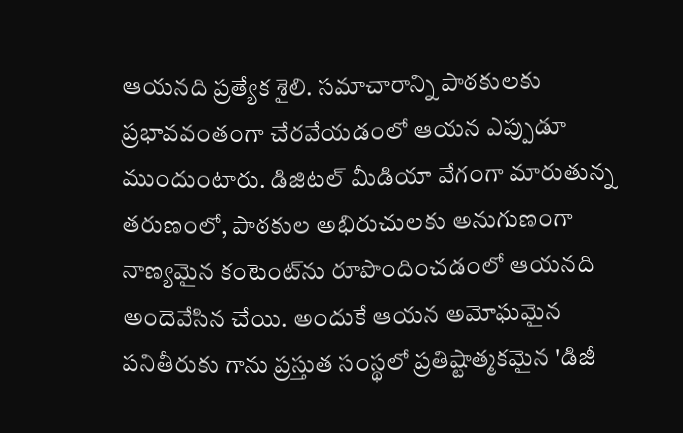ఆయనది ప్రత్యేక శైలి. సమాచారాన్ని పాఠకులకు ప్రభావవంతంగా చేరవేయడంలో ఆయన ఎప్పుడూ ముందుంటారు. డిజిటల్ మీడియా వేగంగా మారుతున్న తరుణంలో, పాఠకుల అభిరుచులకు అనుగుణంగా నాణ్యమైన కంటెంట్‌ను రూపొందించడంలో ఆయనది అందెవేసిన చేయి. అందుకే ఆయన అమోఘమైన పనితీరుకు గాను ప్రస్తుత సంస్థలో ప్రతిష్టాత్మకమైన 'డిజీ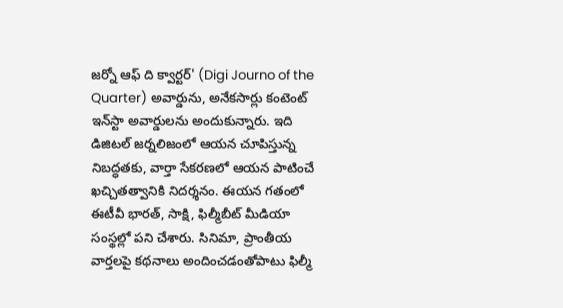జర్నో ఆఫ్ ది క్వార్టర్' (Digi Journo of the Quarter) అవార్డును, అనేకసార్లు కంటెంట్ ఇన్‌స్టా అవార్డులను అందుకున్నారు. ఇది డిజిటల్ జర్నలిజంలో ఆయన చూపిస్తున్న నిబద్ధతకు, వార్తా సేకరణలో ఆయన పాటించే ఖచ్చితత్వానికి నిదర్శనం. ఈయన గతంలో ఈటీవీ భారత్, సాక్షి, ఫిల్మీబీట్ మీడియా సంస్థల్లో పని చేశారు. సినిమా, ప్రాంతీయ వార్తలపై కథనాలు అందించడంతోపాటు ఫిల్మీ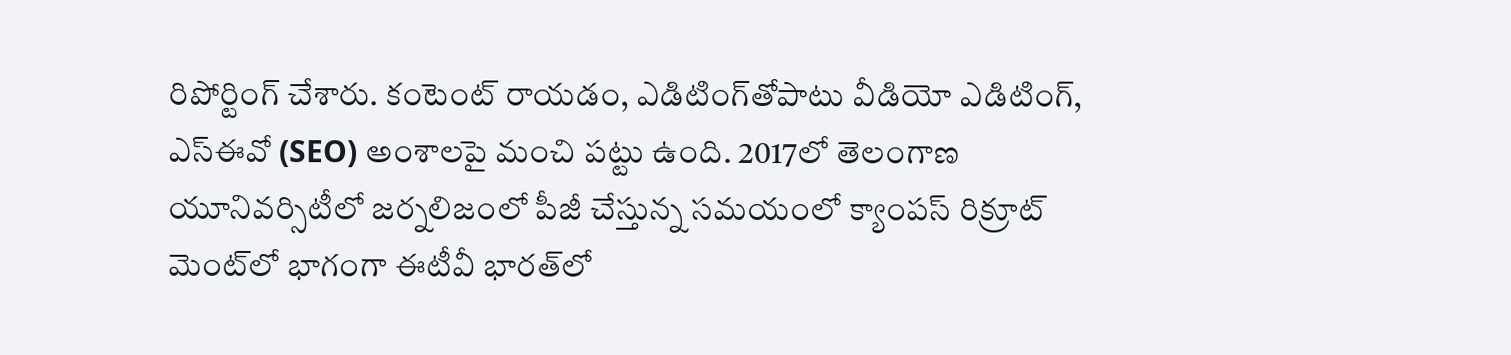రిపోర్టింగ్ చేశారు. కంటెంట్ రాయడం, ఎడిటింగ్‌తోపాటు వీడియో ఎడిటింగ్, ఎస్‌ఈవో (SEO) అంశాలపై మంచి పట్టు ఉంది. 2017లో తెలంగాణ యూనివర్సిటీలో జర్నలిజంలో పీజీ చేస్తున్న సమయంలో క్యాంపస్ రిక్రూట్ మెంట్‌లో భాగంగా ఈటీవీ భారత్‌లో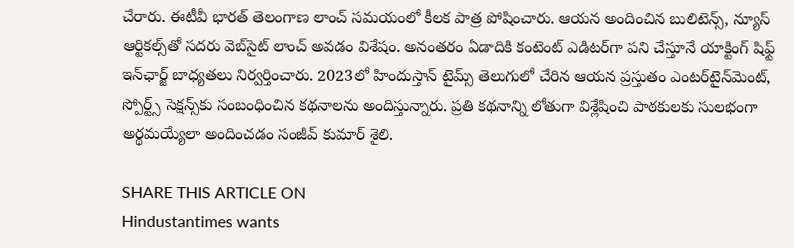చేరారు. ఈటీవీ భారత్ తెలంగాణ లాంచ్ సమయంలో కీలక పాత్ర పోషించారు. ఆయన అందించిన బులిటెన్స్, న్యూస్ ఆర్టికల్స్‌తో సదరు వెబ్‌సైట్ లాంచ్ అవడం విశేషం. అనంతరం ఏడాదికి కంటెంట్ ఎడిటర్‌గా పని చేస్తూనే యాక్టింగ్ షిఫ్ట్ ఇన్‌ఛార్జ్ బాధ్యతలు నిర్వర్తించారు. 2023లో హిందుస్తాన్ టైమ్స్ తెలుగులో చేరిన ఆయన ప్రస్తుతం ఎంటర్‌టైన్‌మెంట్, స్పోర్ట్స్ సెక్షన్స్‌కు సంబంధించిన కథనాలను అందిస్తున్నారు. ప్రతి కథనాన్ని లోతుగా విశ్లేషించి పాఠకులకు సులభంగా అర్థమయ్యేలా అందించడం సంజీవ్ కుమార్ శైలి.

SHARE THIS ARTICLE ON
Hindustantimes wants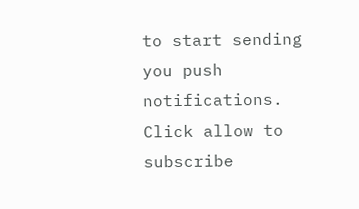to start sending you push notifications. Click allow to subscribe